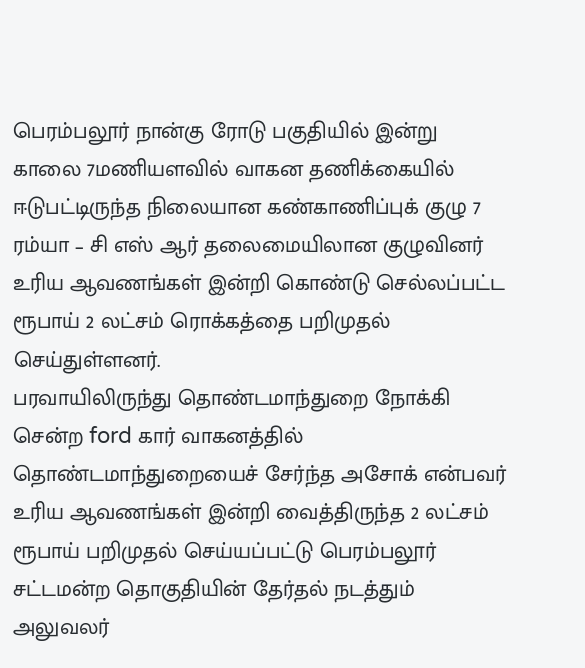பெரம்பலூர் நான்கு ரோடு பகுதியில் இன்று காலை 7மணியளவில் வாகன தணிக்கையில் ஈடுபட்டிருந்த நிலையான கண்காணிப்புக் குழு 7 ரம்யா – சி எஸ் ஆர் தலைமையிலான குழுவினர் உரிய ஆவணங்கள் இன்றி கொண்டு செல்லப்பட்ட ரூபாய் 2 லட்சம் ரொக்கத்தை பறிமுதல் செய்துள்ளனர்.
பரவாயிலிருந்து தொண்டமாந்துறை நோக்கி சென்ற ford கார் வாகனத்தில் தொண்டமாந்துறையைச் சேர்ந்த அசோக் என்பவர் உரிய ஆவணங்கள் இன்றி வைத்திருந்த 2 லட்சம் ரூபாய் பறிமுதல் செய்யப்பட்டு பெரம்பலூர் சட்டமன்ற தொகுதியின் தேர்தல் நடத்தும் அலுவலர்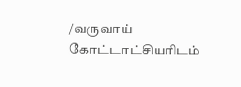/வருவாய் கோட்டாட்சியரிடம்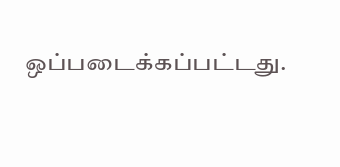ஒப்படைக்கப்பட்டது.